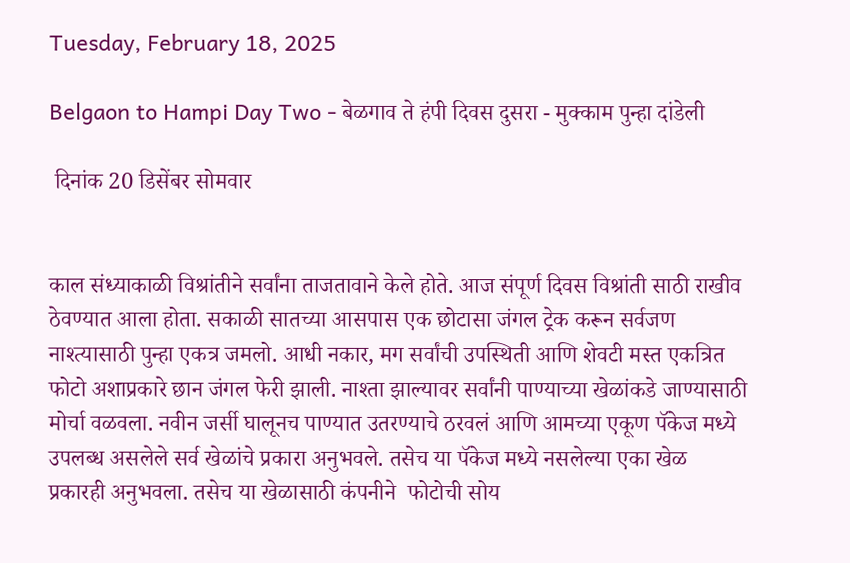Tuesday, February 18, 2025

Belgaon to Hampi Day Two - बेळगाव ते हंपी दिवस दुसरा - मुक्काम पुन्हा दांडेली

 दिनांक 20 डिसेंबर सोमवार


काल संध्याकाळी विश्रांतीने सर्वांना ताजतावाने केले होते. आज संपूर्ण दिवस विश्रांती साठी राखीव ठेवण्यात आला होता. सकाळी सातच्या आसपास एक छोटासा जंगल ट्रेक करून सर्वजण नाश्त्यासाठी पुन्हा एकत्र जमलो. आधी नकार, मग सर्वांची उपस्थिती आणि शेवटी मस्त एकत्रित फोटो अशाप्रकारे छान जंगल फेरी झाली. नाश्ता झाल्यावर सर्वांनी पाण्याच्या खेळांकडे जाण्यासाठी मोर्चा वळवला. नवीन जर्सी घालूनच पाण्यात उतरण्याचे ठरवलं आणि आमच्या एकूण पॅकेज मध्ये उपलब्ध असलेले सर्व खेळांचे प्रकारा अनुभवले. तसेच या पॅकेज मध्ये नसलेल्या एका खेळ प्रकारही अनुभवला. तसेच या खेळासाठी कंपनीने  फोटोची सोय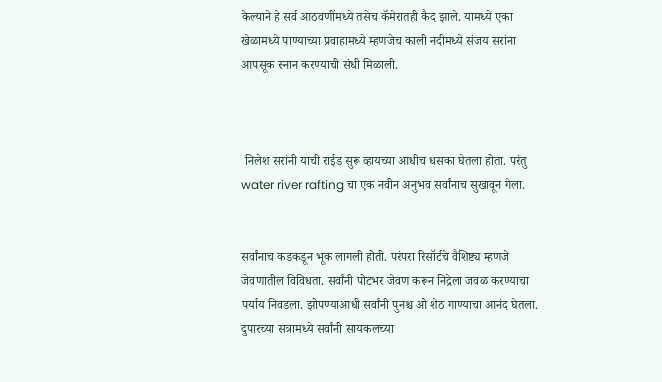केल्याने हे सर्व आठवणींमध्ये तसेच कॅमेरातही कैद झाले. यामध्ये एका खेळामध्ये पाण्याच्या प्रवाहामध्ये म्हणजेच काली नदीमध्ये संजय सरांना आपसूक स्नान करण्याची संधी मिळाली.



 निलेश सरांनी याची राईड सुरू व्हायच्या आधीच धसका घेतला होता. परंतु water river rafting चा एक नवीन अनुभव सर्वांनाच सुखावून गेला.


सर्वांनाच कडकडून भूक लागली होती. परंपरा रिसॉर्टचे वैशिष्ट्य म्हणजे जेवणातील विविधता. सर्वांनी पोटभर जेवण करून निद्रेला जवळ करण्याचा पर्याय निवडला. झोपण्याआधी सर्वांनी पुनश्च ओ शेठ गाण्याचा आनंद घेतला. दुपारच्या सत्रामध्ये सर्वांनी सायकलच्या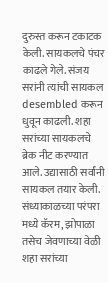दुरुस्त करून टकाटक केली. सायकलचे पंचर काढले गेले. संजय सरांनी त्यांची सायकल desembled करून धुवून काढली. शहा सरांच्या सायकलचे ब्रेक नीट करण्यात आले. उद्यासाठी सर्वांनी सायकल तयार केली. संध्याकाळच्या परंपरा मध्ये कॅरम, झोपाळा तसेच जेवणाच्या वेळी शहा सरांच्या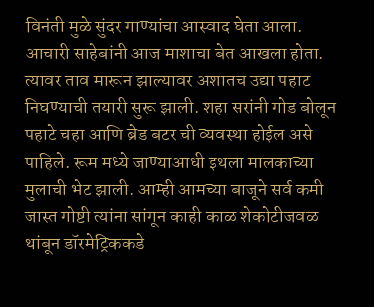विनंती मुळे सुंदर गाण्यांचा आस्वाद घेता आला. आचारी साहेबांनी आज माशाचा बेत आखला होता.  त्यावर ताव मारून झाल्यावर अशातच उद्या पहाट निघण्याची तयारी सुरू झाली. शहा सरांनी गोड बोलून पहाटे चहा आणि ब्रेड बटर ची व्यवस्था होईल असे पाहिले. रूम मध्ये जाण्याआधी इथला मालकाच्या मुलाची भेट झाली. आम्ही आमच्या बाजूने सर्व कमी जास्त गोष्टी त्यांना सांगून काही काळ शेकोटीजवळ थांबून डॉरमेट्रिककडे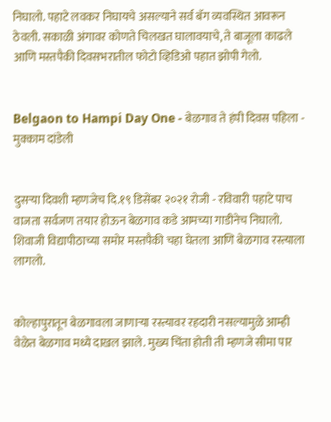निघालो. पहाटे लवकर निघायचे असल्याने सर्व बॅग व्यवस्थित आवरून ठेवली. सकाळी अंगावर कोणते चिलखत घालावयाचे, ते बाजूला काढले आणि मस्तपैकी दिवसभरातील फोटो व्हिडिओ पहात झोपी गेलो.


Belgaon to Hampi Day One - बेळगाव ते हंपी दिवस पहिला - मुक्काम दांडेली


दुसऱ्या दिवशी म्हणजेच दि.१९ डिसेंबर २०२१ रोजी - रविवारी पहाटे पाच वाजता सर्वजण तयार होऊन बेळगाव कडे आमच्या गाडीनेच निघालो. शिवाजी विद्यापीठाच्या समोर मस्तपैकी चहा घेतला आणि बेळगाव रस्त्याला लागलो.


कोल्हापुरातून बेळगावला जाणाऱ्या रस्त्यावर रहदारी नसल्यामुळे आम्ही वेळेत बेळगाव मध्ये दाखल झाले. मुख्य चिंता होती ती म्हणजे सीमा पार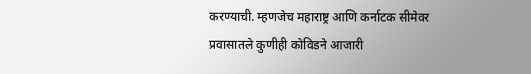करण्याची. म्हणजेच महाराष्ट्र आणि कर्नाटक सीमेवर प्रवासातले कुणीही कोविडने आजारी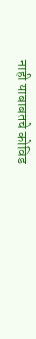नाही याबाबतचे कोविड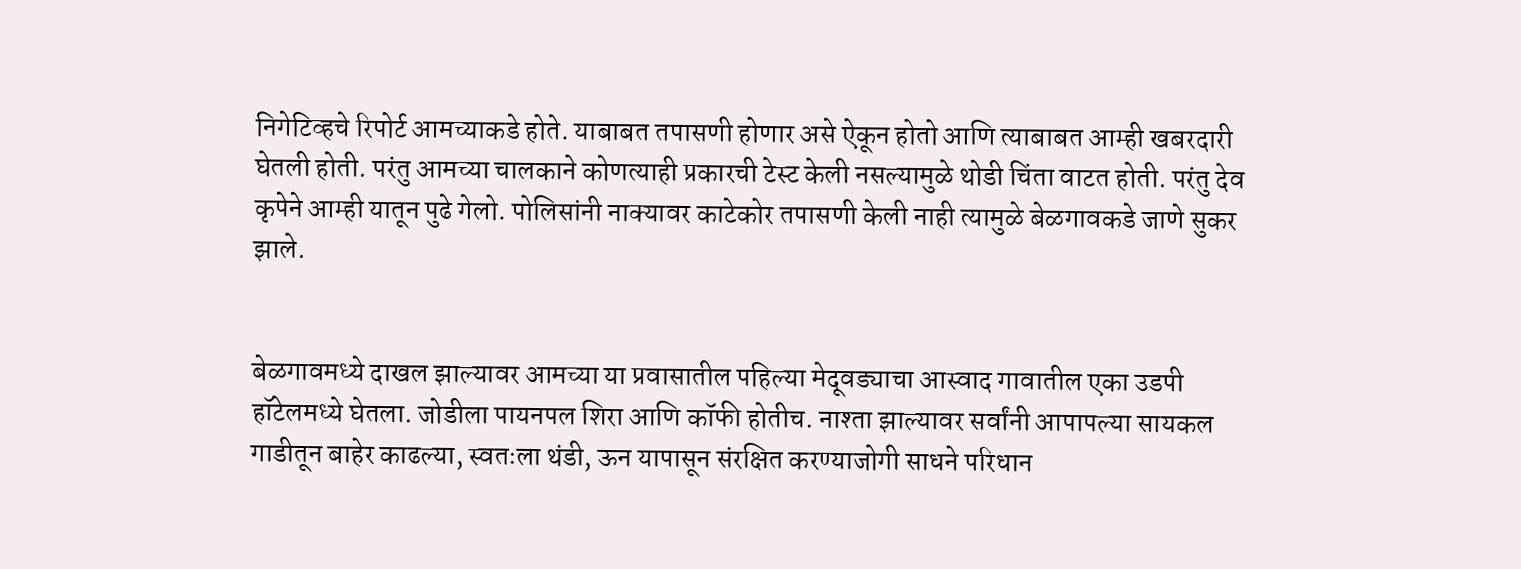निगेटिव्हचे रिपोर्ट आमच्याकडे होते. याबाबत तपासणी होणार असे ऐकून होतो आणि त्याबाबत आम्ही खबरदारी घेतली होती. परंतु आमच्या चालकाने कोणत्याही प्रकारची टेस्ट केली नसल्यामुळे थोडी चिंता वाटत होती. परंतु देव कृपेने आम्ही यातून पुढे गेलो. पोलिसांनी नाक्यावर काटेकोर तपासणी केली नाही त्यामुळे बेळगावकडे जाणे सुकर झाले.


बेळगावमध्ये दाखल झाल्यावर आमच्या या प्रवासातील पहिल्या मेदूवड्याचा आस्वाद गावातील एका उडपी हॉटेलमध्ये घेतला. जोडीला पायनपल शिरा आणि कॉफी होतीच. नाश्ता झाल्यावर सर्वांनी आपापल्या सायकल गाडीतून बाहेर काढल्या, स्वतःला थंडी, ऊन यापासून संरक्षित करण्याजोगी साधने परिधान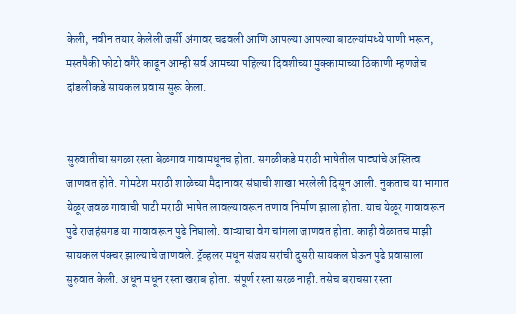केली, नवीन तयार केलेली जर्सी अंगावर चढवली आणि आपल्या आपल्या बाटल्यांमध्ये पाणी भरून, मस्तपैकी फोटो वगैरे काढून आम्ही सर्व आमच्या पहिल्या दिवशीच्या मुक्कामाच्या ठिकाणी म्हणजेच दांडलीकडे सायकल प्रवास सुरू केला.


सुरुवातीचा सगळा रस्ता बेळगाव गावामधूनच होता. सगळीकडे मराठी भाषेतील पाट्यांचे अस्तित्व जाणवत होते. गोमटेश मराठी शाळेच्या मैदानावर संघाची शाखा भरलेली दिसून आली. नुकताच या भागात येळूर जवळ गावाची पाटी मराठी भाषेत लावल्यावरून तणाव निर्माण झाला होता. याच येळूर गावावरून पुढे राजहंसगड या गावावरून पुढे निघालो. वाऱ्याचा वेग चांगला जाणवत होता. काही वेळातच माझी सायकल पंक्चर झाल्याचे जाणवले. ट्रॅव्हलर मधून संजय सरांची दुसरी सायकल घेऊन पुढे प्रवासाला सुरुवात केली. अधून मधून रस्ता खराब होता. संपूर्ण रस्ता सरळ नाही. तसेच बराचसा रस्ता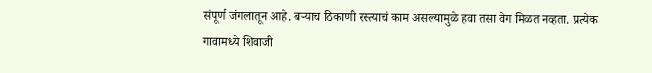संपूर्ण जंगलातून आहे. बऱ्याच ठिकाणी रस्त्याचं काम असल्यामुळे हवा तसा वेग मिळत नव्हता. प्रत्येक गावामध्ये शिवाजी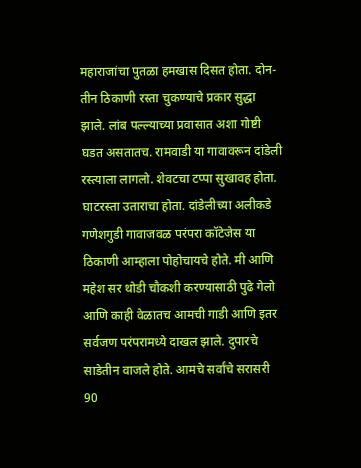महाराजांचा पुतळा हमखास दिसत होता. दोन-तीन ठिकाणी रस्ता चुकण्याचे प्रकार सुद्धा झाले. लांब पल्ल्याच्या प्रवासात अशा गोष्टी घडत असतातच. रामवाडी या गावावरून दांडेली रस्त्याला लागलो. शेवटचा टप्पा सुखावह होता. घाटरस्ता उताराचा होता. दांडेलीच्या अलीकडे गणेशगुडी गावाजवळ परंपरा कॉटेजेस या ठिकाणी आम्हाला पोहोचायचे होते. मी आणि महेश सर थोडी चौकशी करण्यासाठी पुढे गेलो आणि काही वेळातच आमची गाडी आणि इतर सर्वजण परंपरामध्ये दाखल झाले. दुपारचे साडेतीन वाजले होते. आमचे सर्वांचे सरासरी 90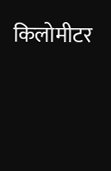किलोमीटर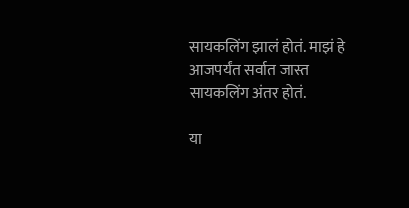सायकलिंग झालं होतं. माझं हे आजपर्यंत सर्वात जास्त सायकलिंग अंतर होतं.

या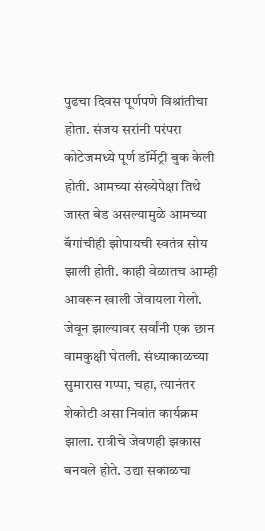पुढचा दिवस पूर्णपणे विश्रांतीचा होता. संजय सरांनी परंपरा कोटेजमध्ये पूर्ण डॉर्मेट्री बुक केली होती. आमच्या संख्येपेक्षा तिथे जास्त बेड असल्यामुळे आमच्या बॅगांचीही झोपायची स्वतंत्र सोय झाली होती. काही वेळातच आम्ही आवरून खाली जेवायला गेलो. जेवून झाल्यावर सर्वांनी एक छान वामकुक्षी घेतली. संध्याकाळच्या सुमारास गप्पा, चहा, त्यानंतर शेकोटी असा निवांत कार्यक्रम झाला. रात्रीचे जेवणही झकास बनवले होते. उद्या सकाळचा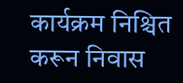कार्यक्रम निश्चित करून निवास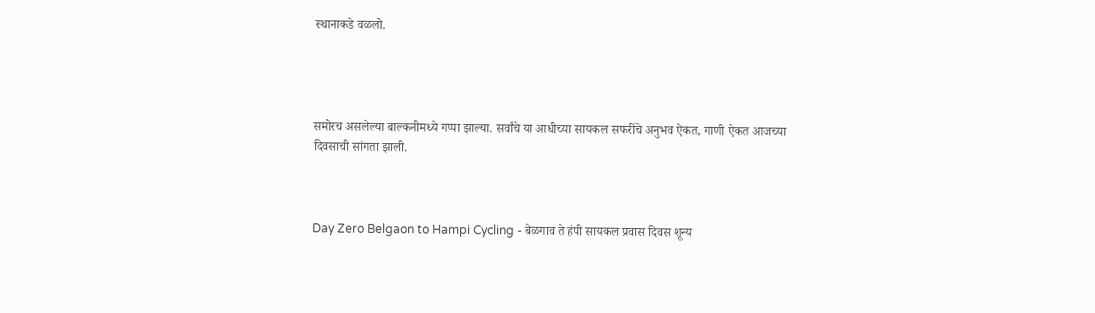स्थानाकडे वळलो.




समोरच असलेल्या बाल्कनीमध्ये गप्पा झाल्या. सर्वांचे या आधीच्या सायकल सफरींचे अनुभव ऐकत, गाणी ऐकत आजच्या दिवसाची सांगता झाली.



Day Zero Belgaon to Hampi Cycling - बेळगाव ते हंपी सायकल प्रवास दिवस शून्य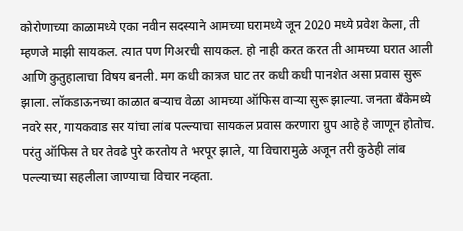कोरोणाच्या काळामध्ये एका नवीन सदस्याने आमच्या घरामध्ये जून 2020 मध्ये प्रवेश केला, ती म्हणजे माझी सायकल. त्यात पण गिअरची सायकल. हो नाही करत करत ती आमच्या घरात आली आणि कुतुहालाचा विषय बनली. मग कधी कात्रज घाट तर कधी कधी पानशेत असा प्रवास सुरू झाला. लॉकडाऊनच्या काळात बऱ्याच वेळा आमच्या ऑफिस वाऱ्या सुरू झाल्या. जनता बँकेमध्ये नवरे सर, गायकवाड सर यांचा लांब पल्ल्याचा सायकल प्रवास करणारा ग्रुप आहे हे जाणून होतोच. परंतु ऑफिस ते घर तेवढे पुरे करतोय ते भरपूर झाले, या विचारामुळे अजून तरी कुठेही लांब पल्ल्याच्या सहलीला जाण्याचा विचार नव्हता.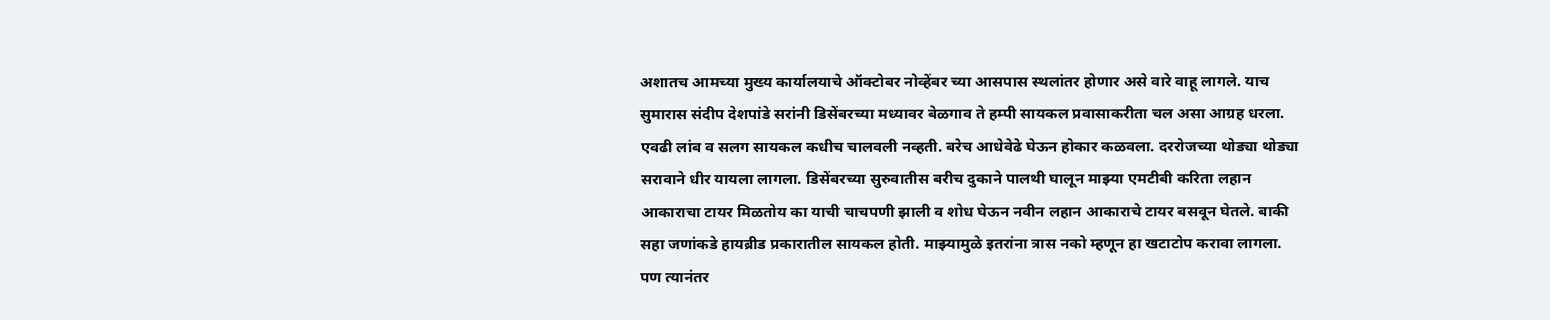अशातच आमच्या मुख्य कार्यालयाचे ऑक्टोबर नोव्हेंबर च्या आसपास स्थलांतर होणार असे वारे वाहू लागले. याच सुमारास संदीप देशपांडे सरांनी डिसेंबरच्या मध्यावर बेळगाव ते हम्पी सायकल प्रवासाकरीता चल असा आग्रह धरला. एवढी लांब व सलग सायकल कधीच चालवली नव्हती. बरेच आधेवेढे घेऊन होकार कळवला. दररोजच्या थोड्या थोड्या सरावाने धीर यायला लागला. डिसेंबरच्या सुरुवातीस बरीच दुकाने पालथी घालून माझ्या एमटीबी करिता लहान आकाराचा टायर मिळतोय का याची चाचपणी झाली व शोध घेऊन नवीन लहान आकाराचे टायर बसवून घेतले. बाकी सहा जणांकडे हायब्रीड प्रकारातील सायकल होती. माझ्यामुळे इतरांना त्रास नको म्हणून हा खटाटोप करावा लागला. पण त्यानंतर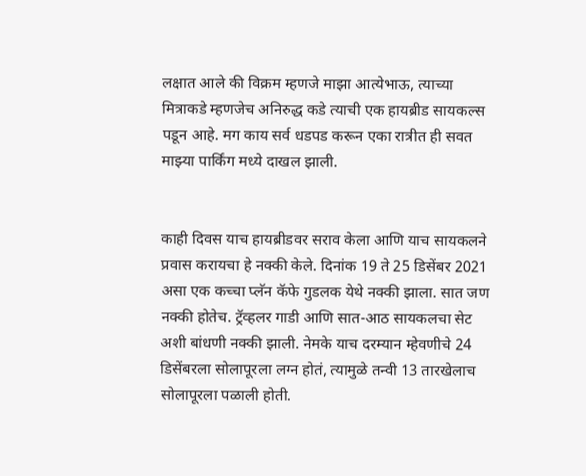लक्षात आले की विक्रम म्हणजे माझा आत्येभाऊ, त्याच्या मित्राकडे म्हणजेच अनिरुद्ध कडे त्याची एक हायब्रीड सायकल्स पडून आहे. मग काय सर्व धडपड करून एका रात्रीत ही सवत माझ्या पार्किंग मध्ये दाखल झाली.


काही दिवस याच हायब्रीडवर सराव केला आणि याच सायकलने प्रवास करायचा हे नक्की केले. दिनांक 19 ते 25 डिसेंबर 2021 असा एक कच्चा प्लॅन कॅफे गुडलक येथे नक्की झाला. सात जण नक्की होतेच. ट्रॅव्हलर गाडी आणि सात-आठ सायकलचा सेट अशी बांधणी नक्की झाली. नेमके याच दरम्यान म्हेवणीचे 24 डिसेंबरला सोलापूरला लग्न होतं, त्यामुळे तन्वी 13 तारखेलाच सोलापूरला पळाली होती.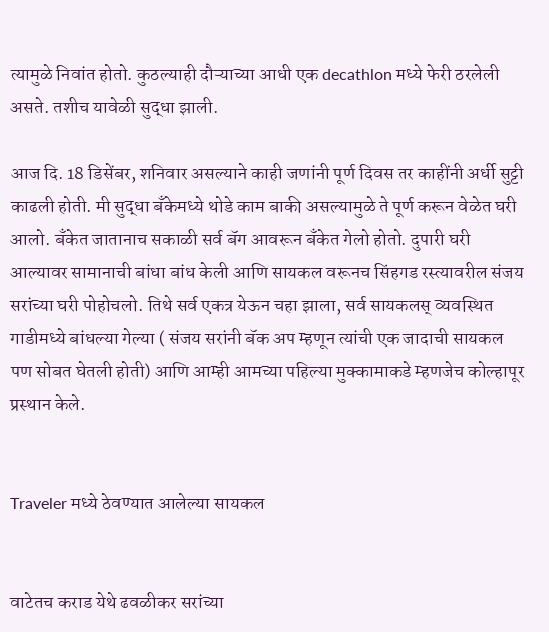त्यामुळे निवांत होतो. कुठल्याही दौऱ्याच्या आधी एक decathlon मध्ये फेरी ठरलेली असते. तशीच यावेळी सुद्धा झाली.

आज दि. 18 डिसेंबर, शनिवार असल्याने काही जणांनी पूर्ण दिवस तर काहींनी अर्धी सुट्टी काढली होती. मी सुद्धा बँकेमध्ये थोडे काम बाकी असल्यामुळे ते पूर्ण करून वेळेत घरी आलो. बँकेत जातानाच सकाळी सर्व बॅग आवरून बँकेत गेलो होतो. दुपारी घरी आल्यावर सामानाची बांधा बांध केली आणि सायकल वरूनच सिंहगड रस्त्यावरील संजय सरांच्या घरी पोहोचलो. तिथे सर्व एकत्र येऊन चहा झाला, सर्व सायकलस् व्यवस्थित गाडीमध्ये बांधल्या गेल्या ( संजय सरांनी बॅक अप म्हणून त्यांची एक जादाची सायकल पण सोबत घेतली होती) आणि आम्ही आमच्या पहिल्या मुक्कामाकडे म्हणजेच कोल्हापूर प्रस्थान केले.


Traveler मध्ये ठेवण्यात आलेल्या सायकल


वाटेतच कराड येथे ढवळीकर सरांच्या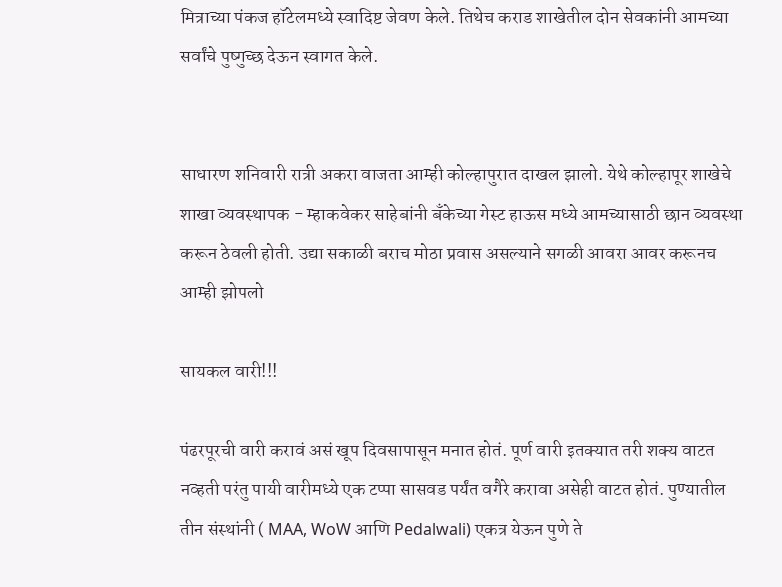मित्राच्या पंकज हॉटेलमध्ये स्वादिष्ट जेवण केले. तिथेच कराड शाखेतील दोन सेवकांनी आमच्या सर्वांचे पुष्गुच्छ देऊन स्वागत केले.


साधारण शनिवारी रात्री अकरा वाजता आम्ही कोल्हापुरात दाखल झालो. येथे कोल्हापूर शाखेचे शाखा व्यवस्थापक - म्हाकवेकर साहेबांनी बँकेच्या गेस्ट हाऊस मध्ये आमच्यासाठी छान व्यवस्था करून ठेवली होती. उद्या सकाळी बराच मोठा प्रवास असल्याने सगळी आवरा आवर करूनच आम्ही झोपलो

सायकल वारी!!!

पंढरपूरची वारी करावं असं खूप दिवसापासून मनात होतं. पूर्ण वारी इतक्यात तरी शक्य वाटत नव्हती परंतु पायी वारीमध्ये एक टप्पा सासवड पर्यंत वगैरे करावा असेही वाटत होतं. पुण्यातील तीन संस्थांनी ( MAA, WoW आणि Pedalwali) एकत्र येऊन पुणे ते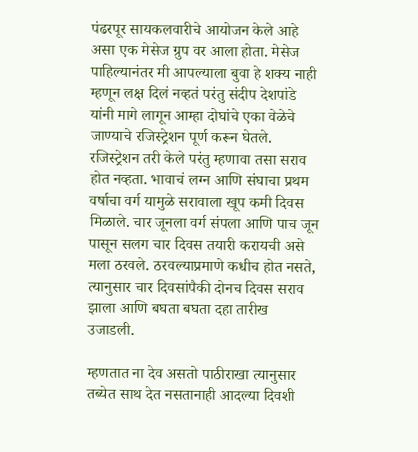पंढरपूर सायकलवारीचे आयोजन केले आहे असा एक मेसेज ग्रुप वर आला होता. मेसेज पाहिल्यानंतर मी आपल्याला बुवा हे शक्य नाही म्हणून लक्ष दिलं नव्हतं परंतु संदीप देशपांडे यांनी मागे लागून आम्हा दोघांचे एका वेळेचे जाण्याचे रजिस्ट्रेशन पूर्ण करून घेतले. रजिस्ट्रेशन तरी केले परंतु म्हणावा तसा सराव होत नव्हता. भावाचं लग्न आणि संघाचा प्रथम वर्षाचा वर्ग यामुळे सरावाला खूप कमी दिवस मिळाले. चार जूनला वर्ग संपला आणि पाच जून पासून सलग चार दिवस तयारी करायची असे मला ठरवले. ठरवल्याप्रमाणे कधीच होत नसते, त्यानुसार चार दिवसांपैकी दोनच दिवस सराव झाला आणि बघता बघता दहा तारीख उजाडली.

म्हणतात ना देव असतो पाठीराखा त्यानुसार तब्येत साथ देत नसतानाही आदल्या दिवशी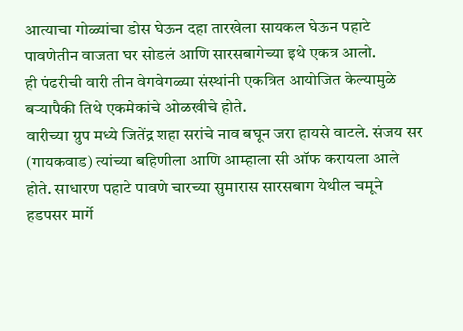आत्याचा गोळ्यांचा डोस घेऊन दहा तारखेला सायकल घेऊन पहाटे पावणेतीन वाजता घर सोडलं आणि सारसबागेच्या इथे एकत्र आलो.
ही पंढरीची वारी तीन वेगवेगळ्या संस्थांनी एकत्रित आयोजित केल्यामुळे बऱ्यापैकी तिथे एकमेकांचे ओळखीचे होते.
वारीच्या ग्रुप मध्ये जितेंद्र शहा सरांचे नाव बघून जरा हायसे वाटले. संजय सर (गायकवाड) त्यांच्या बहिणीला आणि आम्हाला सी ऑफ करायला आले होते. साधारण पहाटे पावणे चारच्या सुमारास सारसबाग येथील चमूने हडपसर मार्गे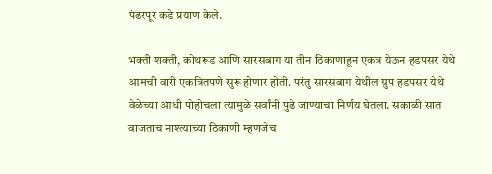पंढरपूर कडे प्रयाण केले.

भक्ती शक्ती, कोथरूड आणि सारसबाग या तीन ठिकाणाहून एकत्र येऊन हडपसर येथे आमची वारी एकत्रितपणे सुरू होणार होती. परंतु सारसबाग येथील ग्रुप हडपसर येथे वेळेच्या आधी पोहोचला त्यामुळे सर्वांनी पुढे जाण्याचा निर्णय घेतला. सकाळी सात वाजताच नाश्त्याच्या ठिकाणी म्हणजेच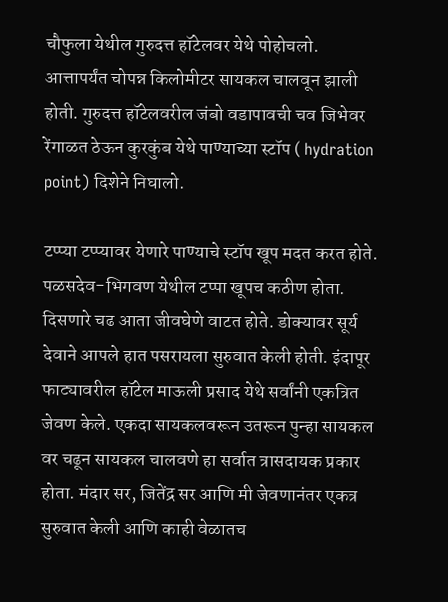चौफुला येथील गुरुदत्त हॉटेलवर येथे पोहोचलो.
आत्तापर्यंत चोपन्न किलोमीटर सायकल चालवून झाली होती. गुरुदत्त हॉटेलवरील जंबो वडापावची चव जिभेवर रेंगाळत ठेऊन कुरकुंब येथे पाण्याच्या स्टॉप ( hydration point) दिशेने निघालो.

टप्प्या टप्प्यावर येणारे पाण्याचे स्टॉप खूप मदत करत होते. पळसदेव-भिगवण येथील टप्पा खूपच कठीण होता. दिसणारे चढ आता जीवघेणे वाटत होते. डोक्यावर सूर्य देवाने आपले हात पसरायला सुरुवात केली होती. इंदापूर फाट्यावरील हॉटेल माऊली प्रसाद येथे सर्वांनी एकत्रित जेवण केले. एकदा सायकलवरून उतरून पुन्हा सायकल वर चढून सायकल चालवणे हा सर्वात त्रासदायक प्रकार होता. मंदार सर, जितेंद्र सर आणि मी जेवणानंतर एकत्र सुरुवात केली आणि काही वेळातच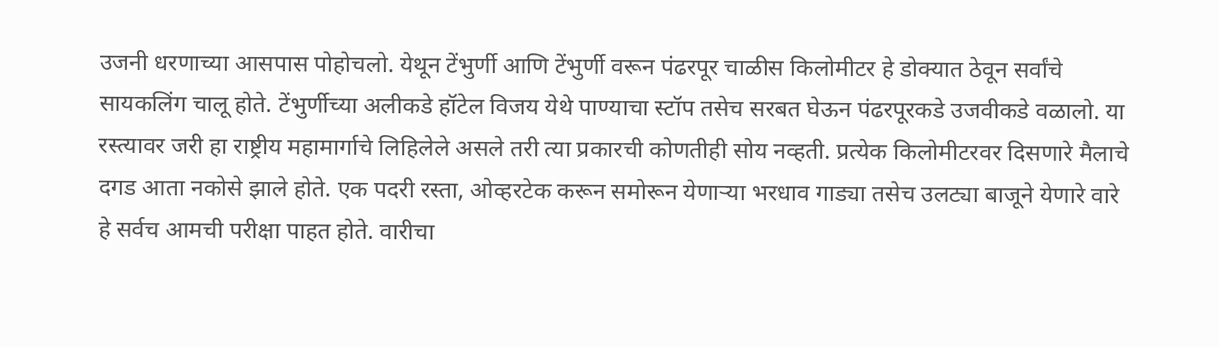उजनी धरणाच्या आसपास पोहोचलो. येथून टेंभुर्णी आणि टेंभुर्णी वरून पंढरपूर चाळीस किलोमीटर हे डोक्यात ठेवून सर्वांचे सायकलिंग चालू होते. टेंभुर्णीच्या अलीकडे हॉटेल विजय येथे पाण्याचा स्टॉप तसेच सरबत घेऊन पंढरपूरकडे उजवीकडे वळालो. या रस्त्यावर जरी हा राष्ट्रीय महामार्गाचे लिहिलेले असले तरी त्या प्रकारची कोणतीही सोय नव्हती. प्रत्येक किलोमीटरवर दिसणारे मैलाचे दगड आता नकोसे झाले होते. एक पदरी रस्ता, ओव्हरटेक करून समोरून येणाऱ्या भरधाव गाड्या तसेच उलट्या बाजूने येणारे वारे हे सर्वच आमची परीक्षा पाहत होते. वारीचा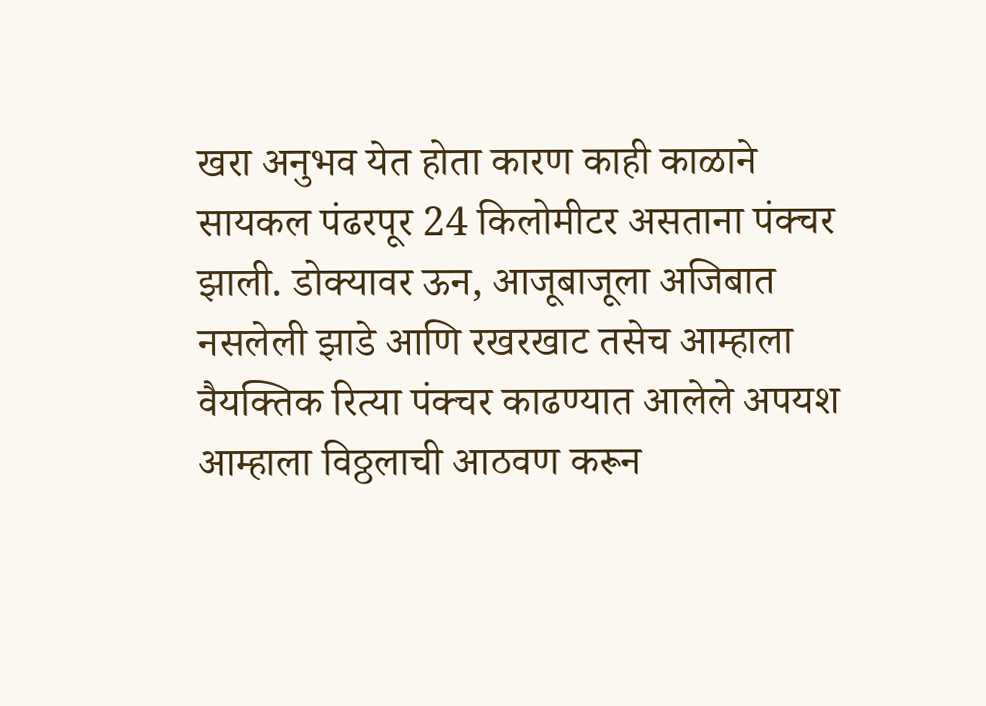खरा अनुभव येत होता कारण काही काळाने सायकल पंढरपूर 24 किलोमीटर असताना पंक्चर झाली. डोक्यावर ऊन, आजूबाजूला अजिबात नसलेली झाडे आणि रखरखाट तसेच आम्हाला वैयक्तिक रित्या पंक्चर काढण्यात आलेले अपयश आम्हाला विठ्ठलाची आठवण करून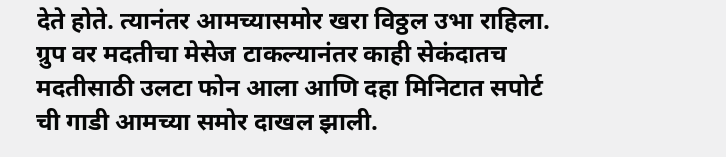देते होते. त्यानंतर आमच्यासमोर खरा विठ्ठल उभा राहिला. ग्रुप वर मदतीचा मेसेज टाकल्यानंतर काही सेकंदातच मदतीसाठी उलटा फोन आला आणि दहा मिनिटात सपोर्ट ची गाडी आमच्या समोर दाखल झाली.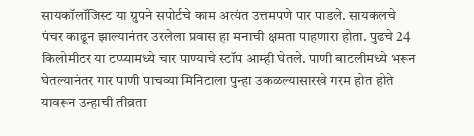सायकॉलॉजिस्ट या ग्रुपने सपोर्टचे काम अत्यंत उत्तमपणे पार पाडले. सायकलचे पंचर काढून झाल्यानंतर उरलेला प्रवास हा मनाची क्षमता पाहणारा होता. पुढचे 24 किलोमीटर या टप्प्यामध्ये चार पाण्याचे स्टॉप आम्ही घेतले. पाणी बाटलीमध्ये भरून घेतल्यानंतर गार पाणी पाचव्या मिनिटाला पुन्हा उकळल्यासारखे गरम होत होते यावरून उन्हाची तीव्रता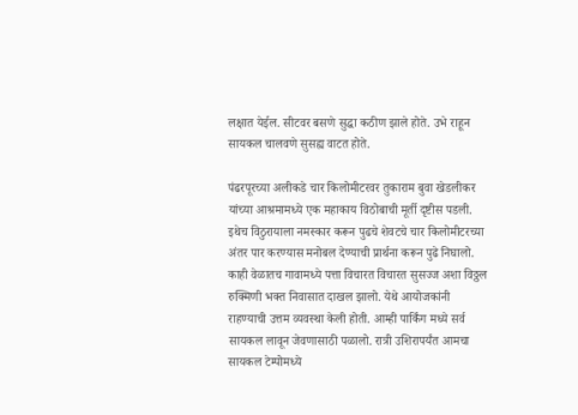लक्षात येईल. सीटवर बसणे सुद्धा कठीण झाले होते. उभे राहून सायकल चालवणे सुसह्य वाटत होते.

पंढरपूरच्या अलीकडे चार किलोमीटरवर तुकाराम बुवा खेडलीकर यांच्या आश्रमामध्ये एक महाकाय विठोबाची मूर्ती दृष्टीस पडली. इथेच विठुरायाला नमस्कार करून पुढचे शेवटचे चार किलोमीटरच्या अंतर पार करण्यास मनोबल देण्याची प्रार्थना करून पुढे निघालो. काही वेळातच गावामध्ये पत्ता विचारत विचारत सुसज्ज अशा विठ्ठल रुक्मिणी भक्त निवासात दाखल झालो. येथे आयोजकांनी राहण्याची उत्तम व्यवस्था केली होती. आम्ही पार्किंग मध्ये सर्व सायकल लावून जेवणासाठी पळालो. रात्री उशिरापर्यंत आमचा सायकल टेम्पोमध्ये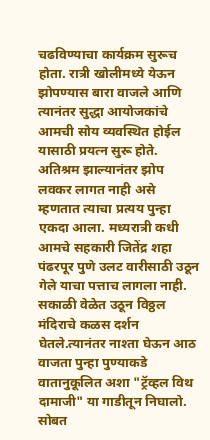चढविण्याचा कार्यक्रम सुरूच होता. रात्री खोलीमध्ये येऊन झोपण्यास बारा वाजले आणि त्यानंतर सुद्धा आयोजकांचे आमची सोय व्यवस्थित होईल यासाठी प्रयत्न सुरू होते. अतिश्रम झाल्यानंतर झोप लवकर लागत नाही असे म्हणतात त्याचा प्रत्यय पुन्हा एकदा आला. मध्यरात्री कधी आमचे सहकारी जितेंद्र शहा पंढरपूर पुणे उलट वारीसाठी उठून गेले याचा पत्ताच लागला नाही. सकाळी वेळेत उठून विठ्ठल मंदिराचे कळस दर्शन घेतले.त्यानंतर नाश्ता घेऊन आठ वाजता पुन्हा पुण्याकडे वातानुकूलित अशा "ट्रॅव्हल विथ दामाजी" या गाडीतून निघालो. सोबत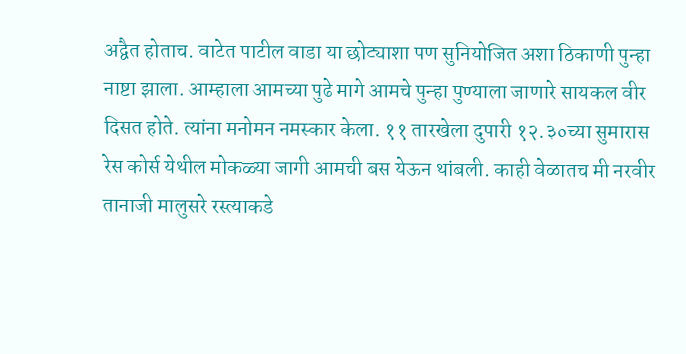अद्वैत होताच. वाटेत पाटील वाडा या छोट्याशा पण सुनियोजित अशा ठिकाणी पुन्हा नाष्टा झाला. आम्हाला आमच्या पुढे मागे आमचे पुन्हा पुण्याला जाणारे सायकल वीर दिसत होते. त्यांना मनोमन नमस्कार केला. ११ तारखेला दुपारी १२.३०च्या सुमारास रेस कोर्स येथील मोकळ्या जागी आमची बस येऊन थांबली. काही वेळातच मी नरवीर तानाजी मालुसरे रस्त्याकडे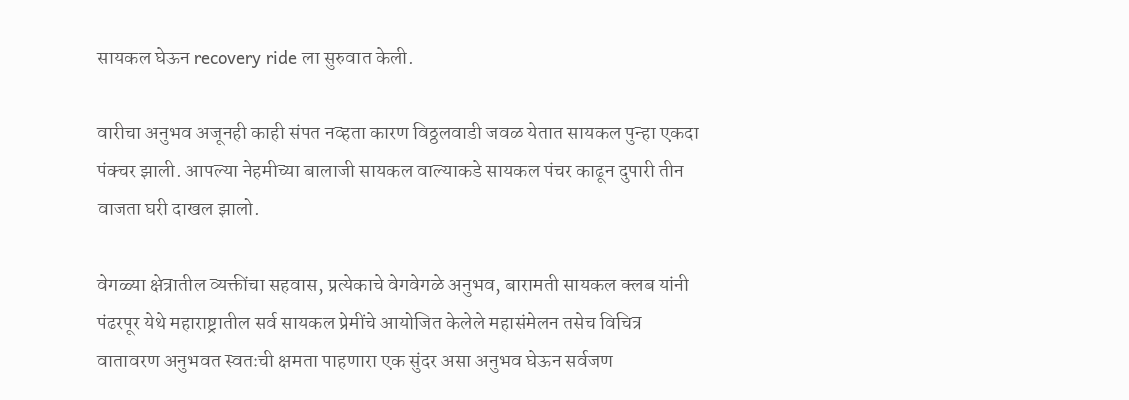सायकल घेऊन recovery ride ला सुरुवात केली.

वारीचा अनुभव अजूनही काही संपत नव्हता कारण विठ्ठलवाडी जवळ येतात सायकल पुन्हा एकदा पंक्चर झाली. आपल्या नेहमीच्या बालाजी सायकल वाल्याकडे सायकल पंचर काढून दुपारी तीन वाजता घरी दाखल झालो.

वेगळ्या क्षेत्रातील व्यक्तींचा सहवास, प्रत्येकाचे वेगवेगळे अनुभव, बारामती सायकल क्लब यांनी पंढरपूर येथे महाराष्ट्रातील सर्व सायकल प्रेमींचे आयोजित केलेले महासंमेलन तसेच विचित्र वातावरण अनुभवत स्वतःची क्षमता पाहणारा एक सुंदर असा अनुभव घेऊन सर्वजण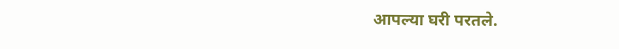आपल्या घरी परतले.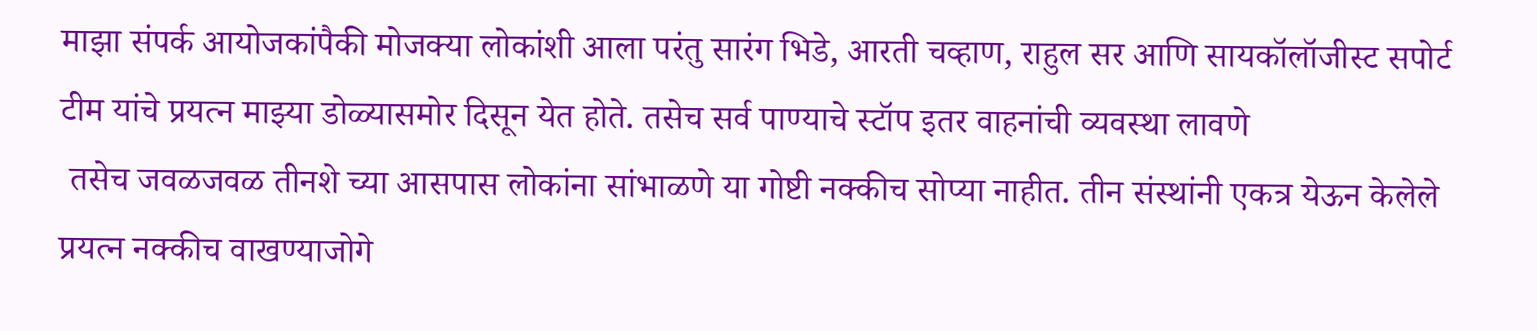माझा संपर्क आयोजकांपैकी मोजक्या लोकांशी आला परंतु सारंग भिडे, आरती चव्हाण, राहुल सर आणि सायकॉलॉजीस्ट सपोर्ट टीम यांचे प्रयत्न माझ्या डोळ्यासमोर दिसून येत होते. तसेच सर्व पाण्याचे स्टॉप इतर वाहनांची व्यवस्था लावणे
 तसेच जवळजवळ तीनशे च्या आसपास लोकांना सांभाळणे या गोष्टी नक्कीच सोप्या नाहीत. तीन संस्थांनी एकत्र येऊन केलेले प्रयत्न नक्कीच वाखण्याजोगे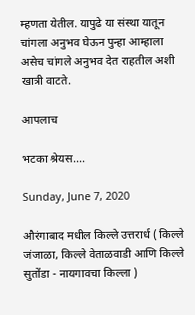म्हणता येतील. यापुढे या संस्था यातून चांगला अनुभव घेऊन पुन्हा आम्हाला असेच चांगले अनुभव देत राहतील अशी खात्री वाटते.

आपलाच

भटका श्रेयस....

Sunday, June 7, 2020

औरंगाबाद मधील किल्ले उत्तरार्ध ( किल्ले जंजाळा, किल्ले वेताळवाडी आणि किल्ले सुतोंडा - नायगावचा किल्ला )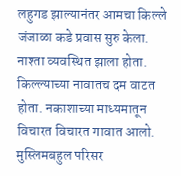लहुगड झाल्यानंतर आमचा किल्ले जंजाळा कडे प्रवास सुरु केला. नाश्ता व्यवस्थित झाला होता. किल्ल्याच्या नावातच दम वाटत होता. नकाशाच्या माध्यमातून विचारत विचारत गावात आलो. मुस्लिमबहुल परिसर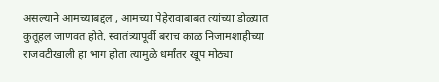असल्याने आमच्याबद्दल , आमच्या पेहेरावाबाबत त्यांच्या डोळ्यात कुतूहल जाणवत होते. स्वातंत्र्यापूर्वी बराच काळ निजामशाहीच्या राजवटीखाली हा भाग होता त्यामुळे धर्मांतर खूप मोठ्या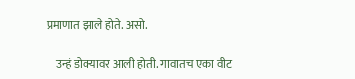प्रमाणात झाले होते. असो.

    उन्हं डोक्यावर आली होती. गावातच एका वीट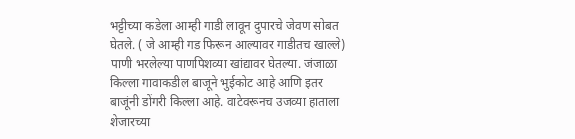भट्टीच्या कडेला आम्ही गाडी लावून दुपारचे जेवण सोबत घेतले. ( जे आम्ही गड फिरून आल्यावर गाडीतच खाल्ले) पाणी भरलेल्या पाणपिशव्या खांद्यावर घेतल्या. जंजाळा  किल्ला गावाकडील बाजूने भुईकोट आहे आणि इतर बाजूंनी डोंगरी किल्ला आहे. वाटेवरूनच उजव्या हाताला शेजारच्या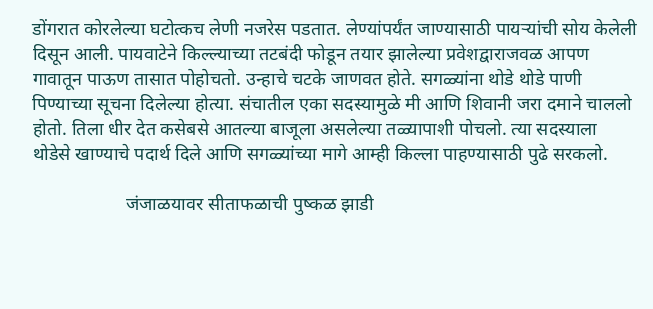डोंगरात कोरलेल्या घटोत्कच लेणी नजरेस पडतात. लेण्यांपर्यंत जाण्यासाठी पायर्‍यांची सोय केलेली दिसून आली. पायवाटेने किल्ल्याच्या तटबंदी फोडून तयार झालेल्या प्रवेशद्वाराजवळ आपण गावातून पाऊण तासात पोहोचतो. उन्हाचे चटके जाणवत होते. सगळ्यांना थोडे थोडे पाणी पिण्याच्या सूचना दिलेल्या होत्या. संचातील एका सदस्यामुळे मी आणि शिवानी जरा दमाने चाललो होतो. तिला धीर देत कसेबसे आतल्या बाजूला असलेल्या तळ्यापाशी पोचलो. त्या सदस्याला थोडेसे खाण्याचे पदार्थ दिले आणि सगळ्यांच्या मागे आम्ही किल्ला पाहण्यासाठी पुढे सरकलो.

                    जंजाळयावर सीताफळाची पुष्कळ झाडी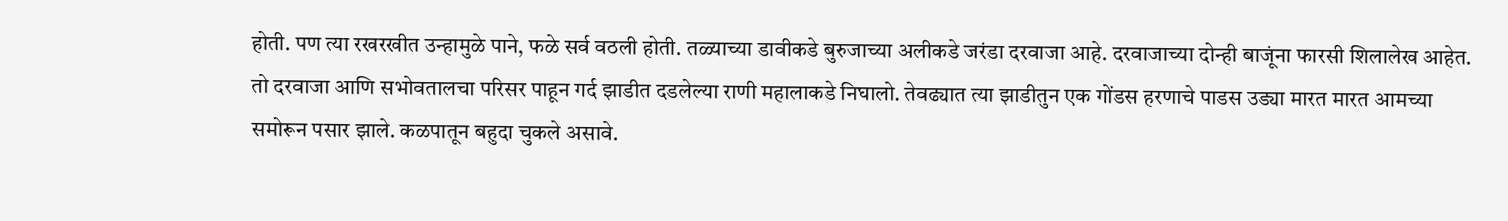होती. पण त्या रखरखीत उन्हामुळे पाने, फळे सर्व वठली होती. तळ्याच्या डावीकडे बुरुजाच्या अलीकडे जरंडा दरवाजा आहे. दरवाजाच्या दोन्ही बाजूंना फारसी शिलालेख आहेत. तो दरवाजा आणि सभोवतालचा परिसर पाहून गर्द झाडीत दडलेल्या राणी महालाकडे निघालो. तेवढ्यात त्या झाडीतुन एक गोंडस हरणाचे पाडस उड्या मारत मारत आमच्या समोरून पसार झाले. कळपातून बहुदा चुकले असावे.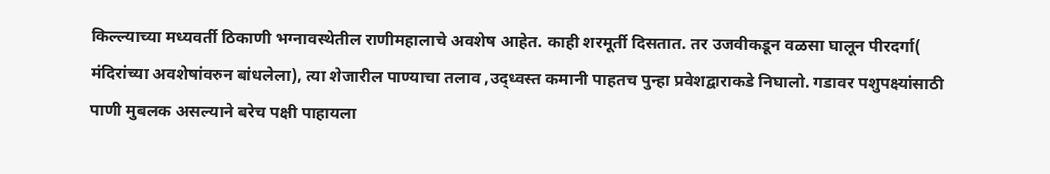किल्ल्याच्या मध्यवर्ती ठिकाणी भग्नावस्थेतील राणीमहालाचे अवशेष आहेत. काही शरमूर्ती दिसतात. तर उजवीकडून वळसा घालून पीरदर्गा( मंदिरांच्या अवशेषांवरुन बांधलेला), त्या शेजारील पाण्याचा तलाव ,उद्ध्वस्त कमानी पाहतच पुन्हा प्रवेशद्वाराकडे निघालो. गडावर पशुपक्ष्यांसाठी पाणी मुबलक असल्याने बरेच पक्षी पाहायला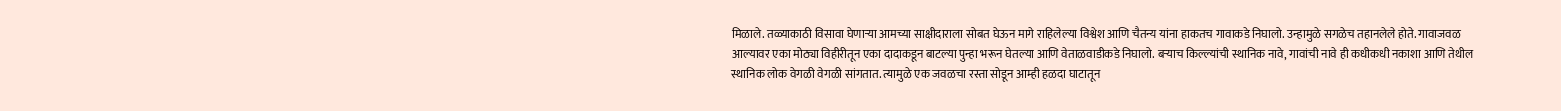मिळाले. तळ्याकाठी विसावा घेणाऱ्या आमच्या साक्षीदाराला सोबत घेऊन मागे राहिलेल्या विश्वेश आणि चैतन्य यांना हाकतच गावाकडे निघालो. उन्हामुळे सगळेच तहानलेले होते. गावाजवळ आल्यावर एका मोठ्या विहीरीतून एका दादाकडून बाटल्या पुन्हा भरून घेतल्या आणि वेताळवाडीकडे निघालो. बऱ्याच किल्ल्यांची स्थानिक नावे, गावांची नावे ही कधीकधी नकाशा आणि तेथील स्थानिक लोक वेगळी वेगळी सांगतात. त्यामुळे एक जवळचा रस्ता सोडून आम्ही हळदा घाटातून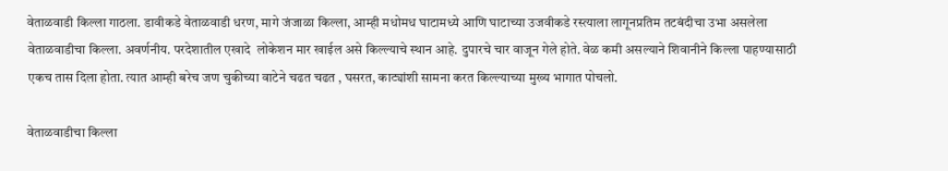वेताळवाडी किल्ला गाठला. डावीकडे वेताळवाडी धरण, मागे जंजाळा किल्ला, आम्ही मधोमध घाटामध्ये आणि घाटाच्या उजवीकडे रस्त्याला लागूनप्रतिम तटबंदीचा उभा असलेला वेताळवाडीचा किल्ला. अवर्णनीय. परदेशातील एखादे  लोकेशन मार खाईल असे किल्ल्याचे स्थान आहे. दुपारचे चार वाजून गेले होते. वेळ कमी असल्याने शिवानीने किल्ला पाहण्यासाठी एकच तास दिला होता. त्यात आम्ही बरेच जण चुकीच्या वाटेने चढत चढत , घसरत, काट्यांशी सामना करत किल्ल्याच्या मुख्य भागात पोचलो.

वेताळवाडीचा किल्ला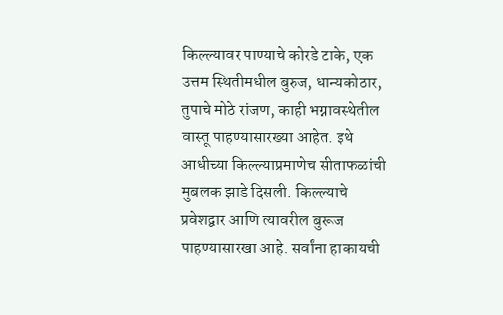किल्ल्यावर पाण्याचे कोरडे टाके, एक उत्तम स्थितीमधील बुरुज, धान्यकोठार, तुपाचे मोठे रांजण, काही भग्नावस्थेतील वास्तू पाहण्यासारख्या आहेत. इथे आधीच्या किल्ल्याप्रमाणेच सीताफळांची मुबलक झाडे दिसली. किल्ल्याचे प्रवेशद्वार आणि त्यावरील बुरूज पाहण्यासारखा आहे. सर्वांना हाकायची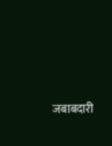जबाबदारी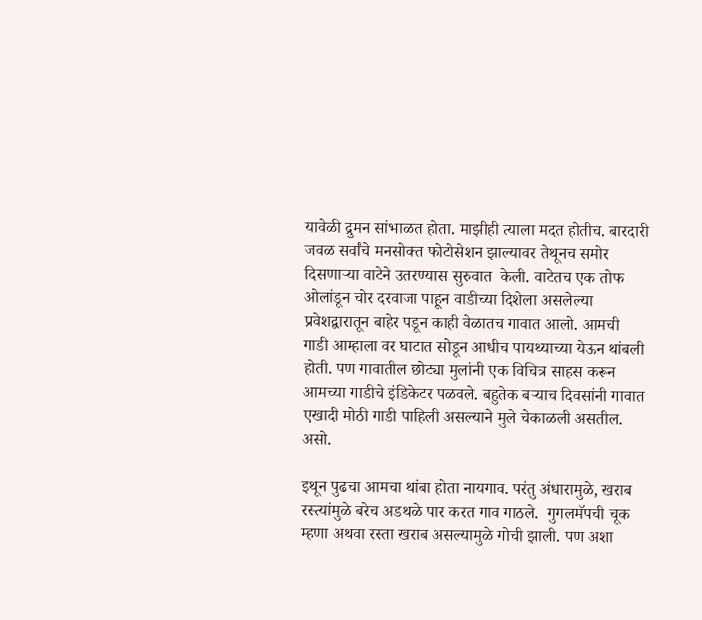यावेळी द्रुमन सांभाळत होता. माझीही त्याला मदत होतीच. बारदारी जवळ सर्वांचे मनसोक्त फोटोसेशन झाल्यावर तेथूनच समोर दिसणाऱ्या वाटेने उतरण्यास सुरुवात  केली. वाटेतच एक तोफ ओलांडून चोर दरवाजा पाहून वाडीच्या दिशेला असलेल्या प्रवेशद्वारातून बाहेर पडून काही वेळातच गावात आलो. आमची  गाडी आम्हाला वर घाटात सोडून आधीच पायथ्याच्या येऊन थांबली होती. पण गावातील छोट्या मुलांनी एक विचित्र साहस करून आमच्या गाडीचे इंडिकेटर पळवले. बहुतेक बऱ्याच दिवसांनी गावात एखादी मोठी गाडी पाहिली असल्याने मुले चेकाळली असतील. असो.

इथून पुढचा आमचा थांबा होता नायगाव. परंतु अंधारामुळे, खराब रस्त्यांमुळे बरेच अडथळे पार करत गाव गाठले.  गुगलमॅपची चूक म्हणा अथवा रस्ता खराब असल्यामुळे गोची झाली. पण अशा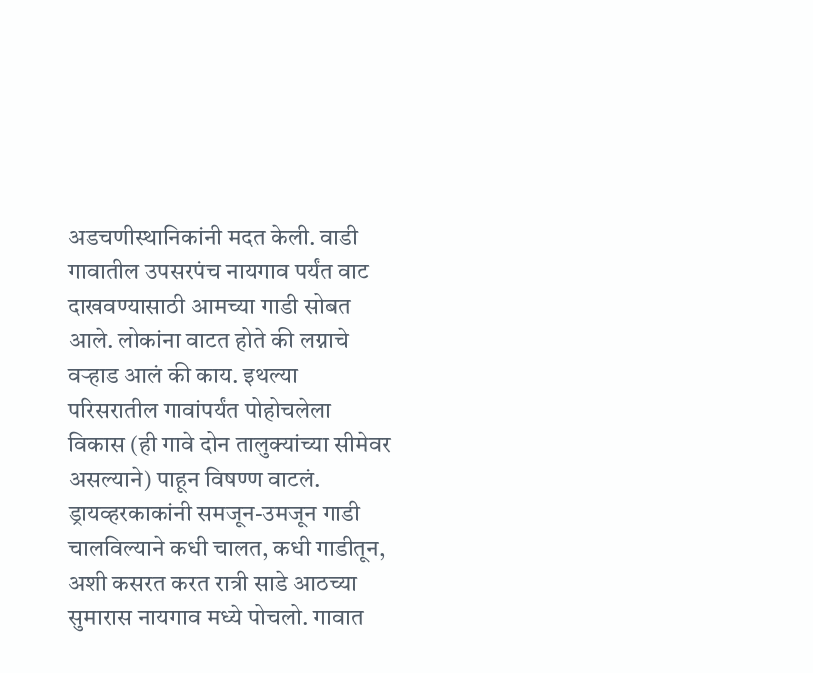अडचणीस्थानिकांनी मदत केली. वाडी गावातील उपसरपंच नायगाव पर्यंत वाट दाखवण्यासाठी आमच्या गाडी सोबत आले. लोकांना वाटत होते की लग्नाचे वऱ्हाड आलं की काय. इथल्या परिसरातील गावांपर्यंत पोहोचलेला विकास (ही गावे दोन तालुक्यांच्या सीमेवर असल्याने) पाहून विषण्ण वाटलं. ड्रायव्हरकाकांनी समजून-उमजून गाडी चालविल्याने कधी चालत, कधी गाडीतून, अशी कसरत करत रात्री साडे आठच्या सुमारास नायगाव मध्ये पोचलो. गावात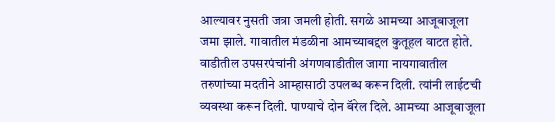आल्यावर नुसती जत्रा जमली होती. सगळे आमच्या आजूबाजूला जमा झाले. गावातील मंडळीना आमच्याबद्दल कुतूहल वाटत होते. वाडीतील उपसरपंचांनी अंगणवाडीतील जागा नायगावातील तरुणांच्या मदतीने आम्हासाठी उपलब्ध करून दिली. त्यांनी लाईटची व्यवस्था करून दिली. पाण्याचे दोन बॅरेल दिले. आमच्या आजूबाजूला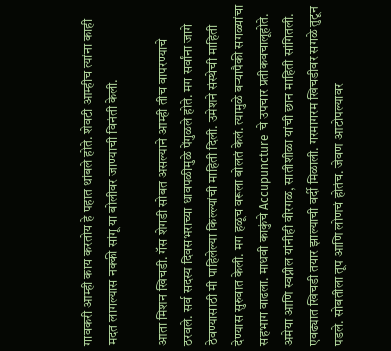गावकरी आम्ही काय करतोय हे पहात थांबले होते. शेवटी आम्हीच त्यांना काही मदत लागल्यास नक्की सांगू या बोलीवर जाण्याची विनंती केली.

आता मिशन खिचडी. गॅस शेगडी सोबत असल्याने आम्ही तीच वापरण्याचे ठरवले. सर्व सदस्य दिवसभराच्या धावपळीमुळे पेंगुळले होते. मग सर्वांना जागे ठेवण्यासाठी मी पाहिलेल्या किल्ल्यांची माहिती दिली. उमेशने संस्थेची माहिती देण्यास सुरुवात केली. मग हळूच वरूला बोलतं केलं. त्यामुळे बऱ्यापैकी सगळ्यांचा सहभाग वाढला. माधवी काकुंचे Accupuncture चे उपचार प्रतीकवचालूहोते. अमेया आणि स्वप्नील यांनीही वीरगळ, सातीशीळा यांची छान माहिती सांगितली. एवढ्यात खिचडी तयार झाल्याची वर्दी मिळाली. गरमागरम खिचडीवर सगळे तुटून पडले. सोबतीला तूप आणि लोणचं होतंच. जेवण आटोपल्यावर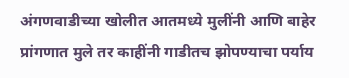अंगणवाडीच्या खोलीत आतमध्ये मुलींनी आणि बाहेर प्रांगणात मुले तर काहींनी गाडीतच झोपण्याचा पर्याय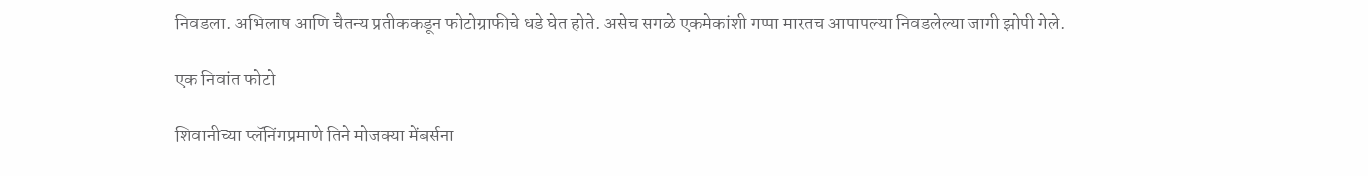निवडला. अभिलाष आणि चैतन्य प्रतीककडून फोटोग्राफीचे धडे घेत होते. असेच सगळे एकमेकांशी गप्पा मारतच आपापल्या निवडलेल्या जागी झोपी गेले.

एक निवांत फोटो

शिवानीच्या प्लॅनिंगप्रमाणे तिने मोजक्या मेंबर्सना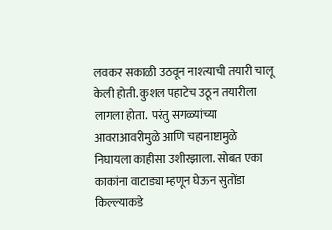लवकर सकाळी उठवून नाश्त्याची तयारी चालू केली होती. कुशल पहाटेच उठून तयारीला लागला होता.  परंतु सगळ्यांच्या आवराआवरीमुळे आणि चहानाष्टामुळे  निघायला काहीसा उशीरझाला. सोबत एका काकांना वाटाड्या म्हणून घेऊन सुतोंडा किल्ल्याकडे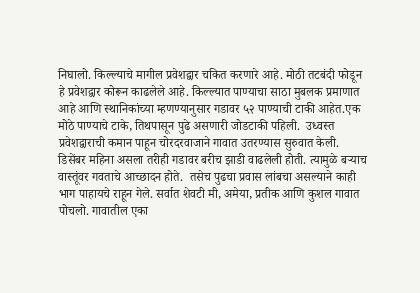निघालो. किल्ल्याचे मागील प्रवेशद्वार चकित करणारे आहे. मोठी तटबंदी फोडून हे प्रवेशद्वार कोरून काढलेले आहे. किल्ल्यात पाण्याचा साठा मुबलक प्रमाणात आहे आणि स्थानिकांच्या म्हणण्यानुसार गडावर ५२ पाण्याची टाकी आहेत.एक मोठे पाण्याचे टाके, तिथपासून पुढे असणारी जोडटाकी पहिली.  उध्वस्त प्रवेशद्वाराची कमान पाहून चोरदरवाजाने गावात उतरण्यास सुरुवात केली. डिसेंबर महिना असला तरीही गडावर बरीच झाडी वाढलेली होती. त्यामुळे बऱ्याच वास्तूंवर गवताचे आच्छादन होते.  तसेच पुढचा प्रवास लांबचा असल्याने काही भाग पाहायचे राहून गेले. सर्वात शेवटी मी, अमेया, प्रतीक आणि कुशल गावात पोचलो. गावातील एका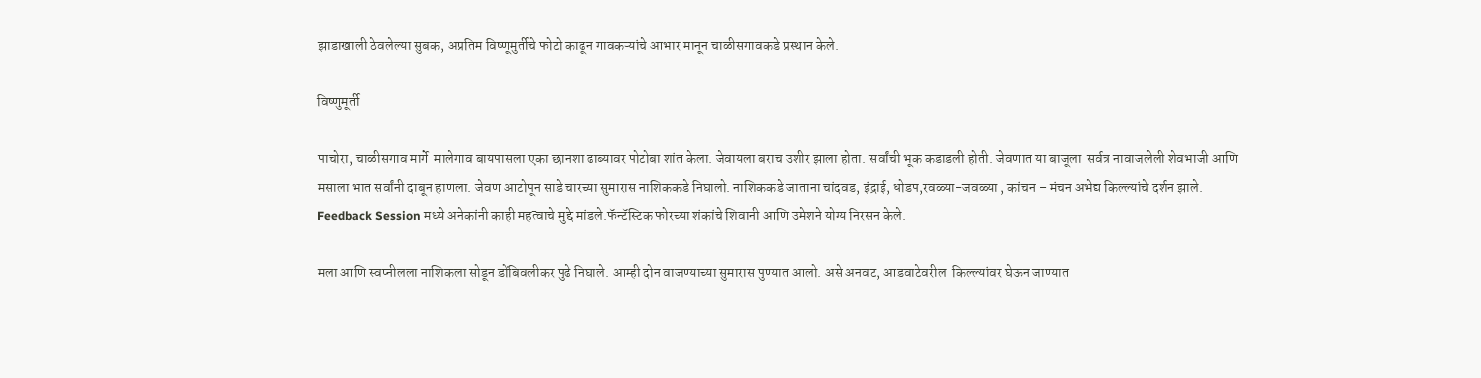झाडाखाली ठेवलेल्या सुबक, अप्रतिम विष्णूमुर्तीचे फोटो काढून गावकऱ्यांचे आभार मानून चाळीसगावकडे प्रस्थान केले.

विष्णुमूर्ती

पाचोरा, चाळीसगाव मार्गे  मालेगाव बायपासला एका छानशा ढाब्यावर पोटोबा शांत केला. जेवायला बराच उशीर झाला होता. सर्वांची भूक कडाडली होती. जेवणात या बाजूला  सर्वत्र नावाजलेली शेवभाजी आणि मसाला भात सर्वांनी दाबून हाणला. जेवण आटोपून साडे चारच्या सुमारास नाशिककडे निघालो. नाशिककडे जाताना चांदवड, इंद्राई, धोडप,रवळ्या-जवळ्या , कांचन – मंचन अभेद्य किल्ल्यांचे दर्शन झाले. Feedback Session मध्ये अनेकांनी काही महत्वाचे मुद्दे मांडले.फॅन्टॅस्टिक फोरच्या शंकांचे शिवानी आणि उमेशने योग्य निरसन केले.

मला आणि स्वप्नीलला नाशिकला सोडून डोंबिवलीकर पुढे निघाले. आम्ही दोन वाजण्याच्या सुमारास पुण्यात आलो. असे अनवट, आडवाटेवरील  किल्ल्यांवर घेऊन जाण्यात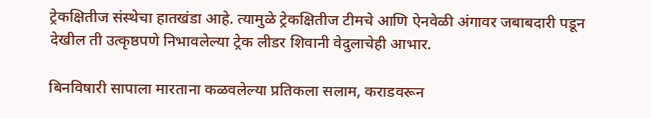ट्रेकक्षितीज संस्थेचा हातखंडा आहे. त्यामुळे ट्रेकक्षितीज टीमचे आणि ऐनवेळी अंगावर जबाबदारी पडून देखील ती उत्कृष्ठपणे निभावलेल्या ट्रेक लीडर शिवानी वेदुलाचेही आभार.

बिनविषारी सापाला मारताना कळवलेल्या प्रतिकला सलाम, कराडवरून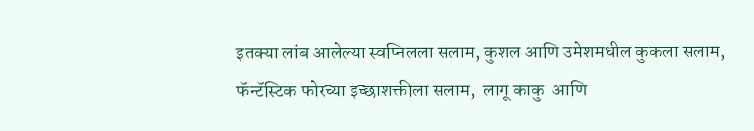इतक्या लांब आलेल्या स्वप्निलला सलाम, कुशल आणि उमेशमधील कुकला सलाम, फॅन्टॅस्टिक फोरच्या इच्छाशक्तीला सलाम,  लागू काकु  आणि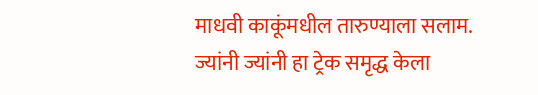माधवी काकूंमधील तारुण्याला सलाम. ज्यांनी ज्यांनी हा ट्रेक समृद्ध केला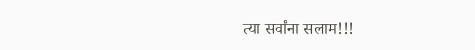त्या सर्वांना सलाम!!!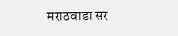मराठवाडा सर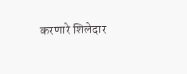करणारे शिलेदार